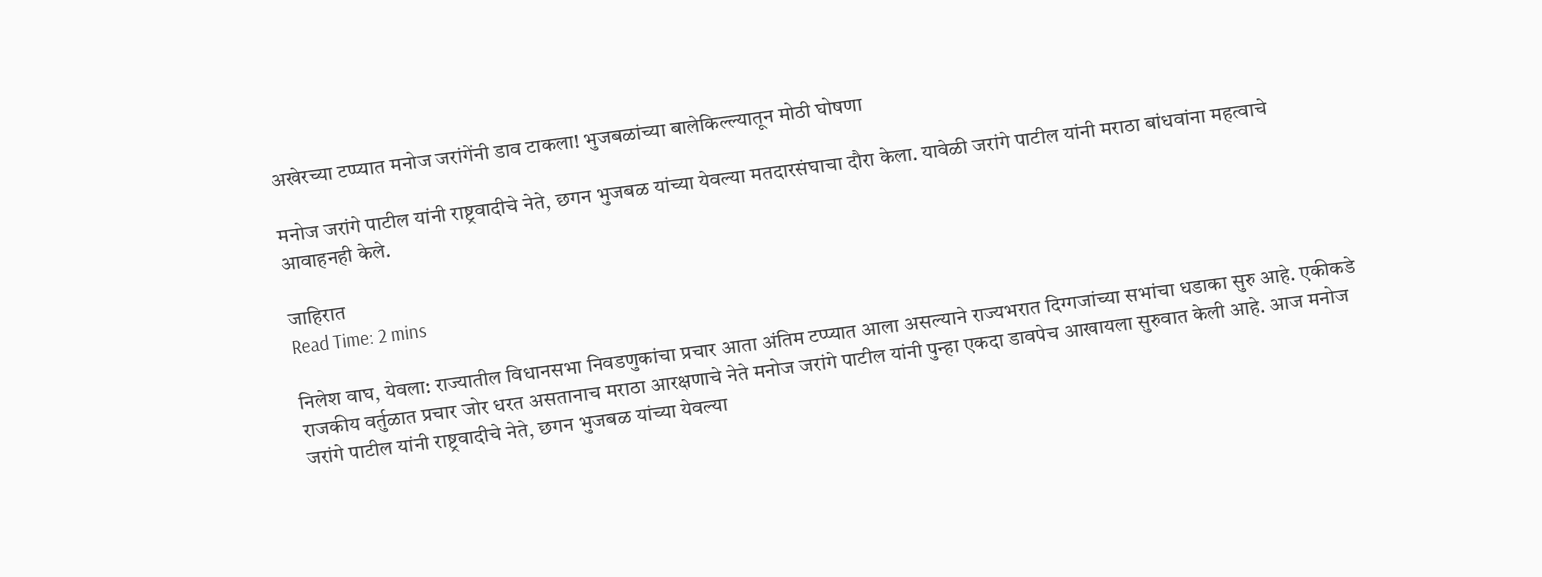अखेरच्या टप्प्यात मनोज जरांगेंनी डाव टाकला! भुजबळांच्या बालेकिल्ल्यातून मोठी घोषणा

मनोज जरांगे पाटील यांनी राष्ट्रवादीचे नेते, छगन भुजबळ यांच्या येवल्या मतदारसंघाचा दौरा केला. यावेळी जरांगे पाटील यांनी मराठा बांधवांना महत्वाचे आवाहनही केले.

जाहिरात
Read Time: 2 mins

निलेश वाघ, येवला: राज्यातील विधानसभा निवडणुकांचा प्रचार आता अंतिम टप्प्यात आला असल्याने राज्यभरात दिग्गजांच्या सभांचा धडाका सुरु आहे. एकीकडे राजकीय वर्तुळात प्रचार जोर धरत असतानाच मराठा आरक्षणाचे नेते मनोज जरांगे पाटील यांनी पुन्हा एकदा डावपेच आखायला सुरुवात केली आहे. आज मनोज जरांगे पाटील यांनी राष्ट्रवादीचे नेते, छगन भुजबळ यांच्या येवल्या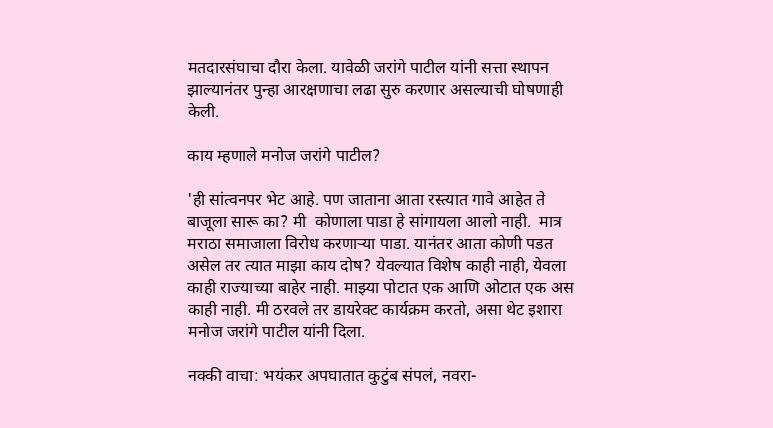मतदारसंघाचा दौरा केला. यावेळी जरांगे पाटील यांनी सत्ता स्थापन झाल्यानंतर पुन्हा आरक्षणाचा लढा सुरु करणार असल्याची घोषणाही केली.

काय म्हणाले मनोज जरांगे पाटील?

'ही सांत्वनपर भेट आहे. पण जाताना आता रस्त्यात गावे आहेत ते बाजूला सारू का? मी  कोणाला पाडा हे सांगायला आलो नाही.  मात्र मराठा समाजाला विरोध करणाऱ्या पाडा. यानंतर आता कोणी पडत असेल तर त्यात माझा काय दोष? येवल्यात विशेष काही नाही, येवला काही राज्याच्या बाहेर नाही. माझ्या पोटात एक आणि ओटात एक अस काही नाही. मी ठरवले तर डायरेक्ट कार्यक्रम करतो, असा थेट इशारा मनोज जरांगे पाटील यांनी दिला.

नक्की वाचा: भयंकर अपघातात कुटुंब संपलं, नवरा-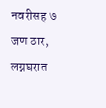नवरीसह ७ जण ठार, लग्नघरात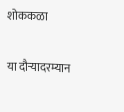शोककळा

या दौऱ्यादरम्यान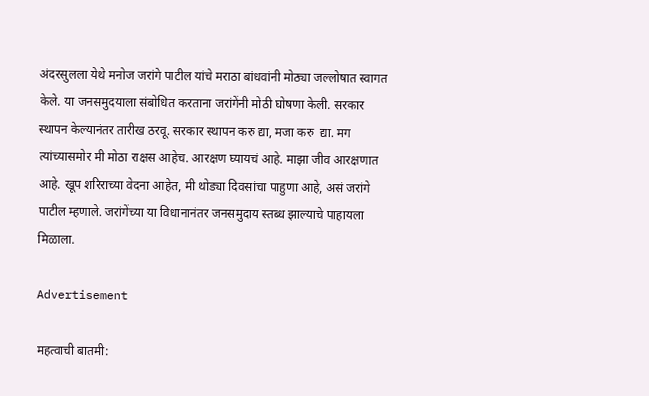अंदरसुलला येथे मनोज जरांगे पाटील यांचे मराठा बांधवांनी मोठ्या जल्लोषात स्वागत केले. या जनसमुदयाला संबोधित करताना जरांगेंनी मोठी घोषणा केली. सरकार स्थापन केल्यानंतर तारीख ठरवू. सरकार स्थापन करु द्या, मजा करु  द्या. मग त्यांच्यासमोर मी मोठा राक्षस आहेच. आरक्षण घ्यायचं आहे. माझा जीव आरक्षणात आहे. खूप शरिराच्या वेदना आहेत, मी थोड्या दिवसांचा पाहुणा आहे, असं जरांगे पाटील म्हणाले. जरांगेंच्या या विधानानंतर जनसमुदाय स्तब्ध झाल्याचे पाहायला मिळाला.

Advertisement

महत्वाची बातमी: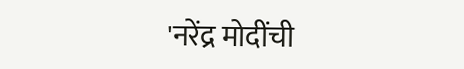'नरेंद्र मोदींची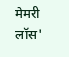मेमरी लॉस'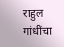राहुल गांधींचा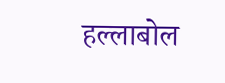हल्लाबोल